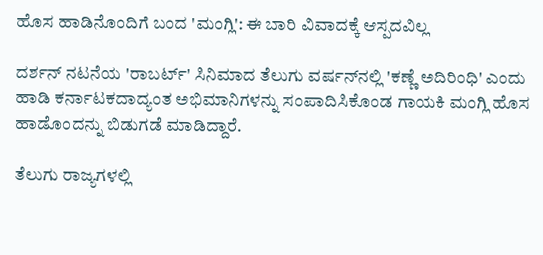ಹೊಸ ಹಾಡಿನೊಂದಿಗೆ ಬಂದ 'ಮಂಗ್ಲಿ': ಈ ಬಾರಿ ವಿವಾದಕ್ಕೆ ಆಸ್ಪದವಿಲ್ಲ

ದರ್ಶನ್ ನಟನೆಯ 'ರಾಬರ್ಟ್' ಸಿನಿಮಾದ ತೆಲುಗು ವರ್ಷನ್‌ನಲ್ಲಿ 'ಕಣ್ಣೆ ಅದಿರಿಂಧಿ' ಎಂದು ಹಾಡಿ ಕರ್ನಾಟಕದಾದ್ಯಂತ ಅಭಿಮಾನಿಗಳನ್ನು ಸಂಪಾದಿಸಿಕೊಂಡ ಗಾಯಕಿ ಮಂಗ್ಲಿ ಹೊಸ ಹಾಡೊಂದನ್ನು ಬಿಡುಗಡೆ ಮಾಡಿದ್ದಾರೆ.

ತೆಲುಗು ರಾಜ್ಯಗಳಲ್ಲಿ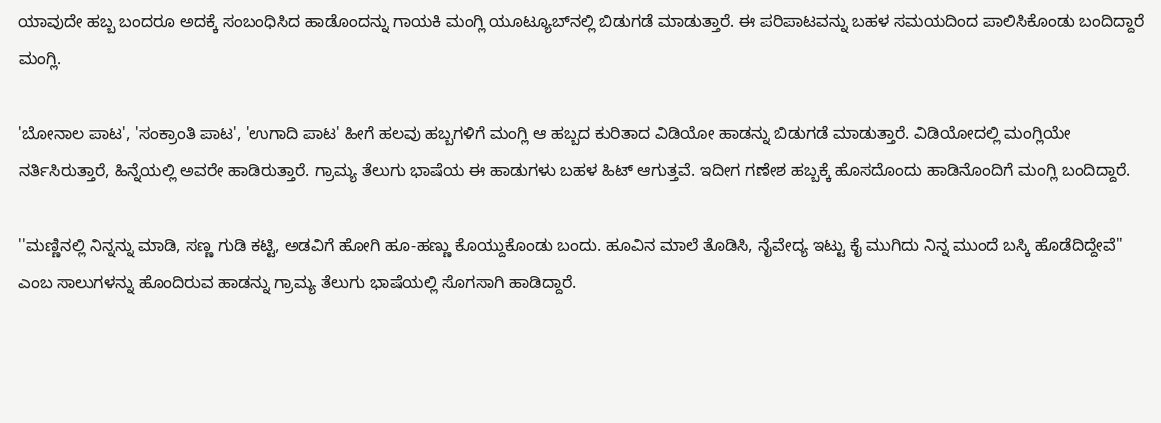ಯಾವುದೇ ಹಬ್ಬ ಬಂದರೂ ಅದಕ್ಕೆ ಸಂಬಂಧಿಸಿದ ಹಾಡೊಂದನ್ನು ಗಾಯಕಿ ಮಂಗ್ಲಿ ಯೂಟ್ಯೂಬ್‌ನಲ್ಲಿ ಬಿಡುಗಡೆ ಮಾಡುತ್ತಾರೆ. ಈ ಪರಿಪಾಟವನ್ನು ಬಹಳ ಸಮಯದಿಂದ ಪಾಲಿಸಿಕೊಂಡು ಬಂದಿದ್ದಾರೆ ಮಂಗ್ಲಿ.

'ಬೋನಾಲ ಪಾಟ', 'ಸಂಕ್ರಾಂತಿ ಪಾಟ', 'ಉಗಾದಿ ಪಾಟ' ಹೀಗೆ ಹಲವು ಹಬ್ಬಗಳಿಗೆ ಮಂಗ್ಲಿ ಆ ಹಬ್ಬದ ಕುರಿತಾದ ವಿಡಿಯೋ ಹಾಡನ್ನು ಬಿಡುಗಡೆ ಮಾಡುತ್ತಾರೆ. ವಿಡಿಯೋದಲ್ಲಿ ಮಂಗ್ಲಿಯೇ ನರ್ತಿಸಿರುತ್ತಾರೆ, ಹಿನ್ನೆಯಲ್ಲಿ ಅವರೇ ಹಾಡಿರುತ್ತಾರೆ. ಗ್ರಾಮ್ಯ ತೆಲುಗು ಭಾಷೆಯ ಈ ಹಾಡುಗಳು ಬಹಳ ಹಿಟ್ ಆಗುತ್ತವೆ. ಇದೀಗ ಗಣೇಶ ಹಬ್ಬಕ್ಕೆ ಹೊಸದೊಂದು ಹಾಡಿನೊಂದಿಗೆ ಮಂಗ್ಲಿ ಬಂದಿದ್ದಾರೆ.

''ಮಣ್ಣಿನಲ್ಲಿ ನಿನ್ನನ್ನು ಮಾಡಿ, ಸಣ್ಣ ಗುಡಿ ಕಟ್ಟಿ, ಅಡವಿಗೆ ಹೋಗಿ ಹೂ-ಹಣ್ಣು ಕೊಯ್ದುಕೊಂಡು ಬಂದು. ಹೂವಿನ ಮಾಲೆ ತೊಡಿಸಿ, ನೈವೇದ್ಯ ಇಟ್ಟು ಕೈ ಮುಗಿದು ನಿನ್ನ ಮುಂದೆ ಬಸ್ಕಿ ಹೊಡೆದಿದ್ದೇವೆ'' ಎಂಬ ಸಾಲುಗಳನ್ನು ಹೊಂದಿರುವ ಹಾಡನ್ನು ಗ್ರಾಮ್ಯ ತೆಲುಗು ಭಾಷೆಯಲ್ಲಿ ಸೊಗಸಾಗಿ ಹಾಡಿದ್ದಾರೆ.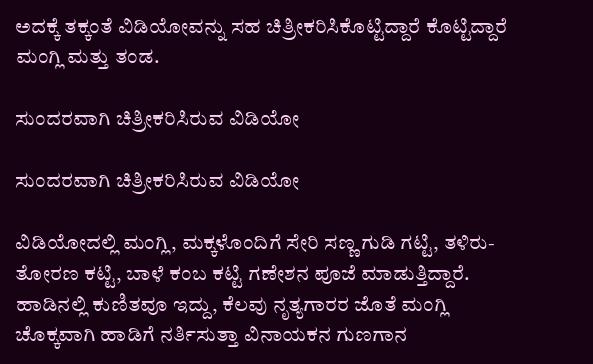ಅದಕ್ಕೆ ತಕ್ಕಂತೆ ವಿಡಿಯೋವನ್ನು ಸಹ ಚಿತ್ರೀಕರಿಸಿಕೊಟ್ಟಿದ್ದಾರೆ ಕೊಟ್ಟಿದ್ದಾರೆ ಮಂಗ್ಲಿ ಮತ್ತು ತಂಡ.

ಸುಂದರವಾಗಿ ಚಿತ್ರೀಕರಿಸಿರುವ ವಿಡಿಯೋ

ಸುಂದರವಾಗಿ ಚಿತ್ರೀಕರಿಸಿರುವ ವಿಡಿಯೋ

ವಿಡಿಯೋದಲ್ಲಿ ಮಂಗ್ಲಿ, ಮಕ್ಕಳೊಂದಿಗೆ ಸೇರಿ ಸಣ್ಣ ಗುಡಿ ಗಟ್ಟಿ, ತಳಿರು-ತೋರಣ ಕಟ್ಟಿ, ಬಾಳೆ ಕಂಬ ಕಟ್ಟಿ ಗಣೇಶನ ಪೂಜೆ ಮಾಡುತ್ತಿದ್ದಾರೆ. ಹಾಡಿನಲ್ಲಿ ಕುಣಿತವೂ ಇದ್ದು, ಕೆಲವು ನೃತ್ಯಗಾರರ ಜೊತೆ ಮಂಗ್ಲಿ ಚೊಕ್ಕವಾಗಿ ಹಾಡಿಗೆ ನರ್ತಿಸುತ್ತಾ ವಿನಾಯಕನ ಗುಣಗಾನ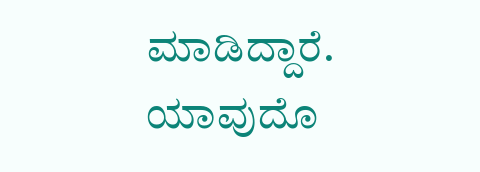ಮಾಡಿದ್ದಾರೆ. ಯಾವುದೊ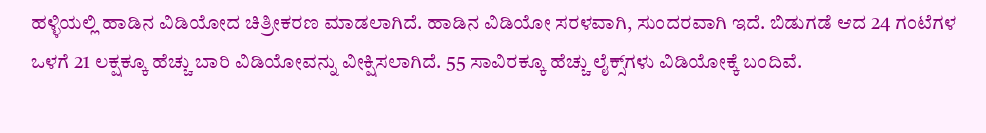ಹಳ್ಳಿಯಲ್ಲಿ ಹಾಡಿನ ವಿಡಿಯೋದ ಚಿತ್ರೀಕರಣ ಮಾಡಲಾಗಿದೆ. ಹಾಡಿನ ವಿಡಿಯೋ ಸರಳವಾಗಿ, ಸುಂದರವಾಗಿ ಇದೆ. ಬಿಡುಗಡೆ ಆದ 24 ಗಂಟೆಗಳ ಒಳಗೆ 21 ಲಕ್ಷಕ್ಕೂ ಹೆಚ್ಚು ಬಾರಿ ವಿಡಿಯೋವನ್ನು ವೀಕ್ಷಿಸಲಾಗಿದೆ. 55 ಸಾವಿರಕ್ಕೂ ಹೆಚ್ಚು ಲೈಕ್ಸ್‌ಗಳು ವಿಡಿಯೋಕ್ಕೆ ಬಂದಿವೆ.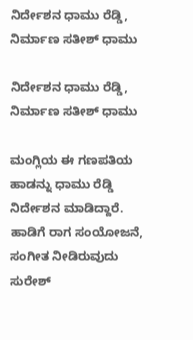ನಿರ್ದೇಶನ ಧಾಮು ರೆಡ್ಡಿ, ನಿರ್ಮಾಣ ಸತೀಶ್ ಧಾಮು

ನಿರ್ದೇಶನ ಧಾಮು ರೆಡ್ಡಿ, ನಿರ್ಮಾಣ ಸತೀಶ್ ಧಾಮು

ಮಂಗ್ಲಿಯ ಈ ಗಣಪತಿಯ ಹಾಡನ್ನು ಧಾಮು ರೆಡ್ಡಿ ನಿರ್ದೇಶನ ಮಾಡಿದ್ದಾರೆ. ಹಾಡಿಗೆ ರಾಗ ಸಂಯೋಜನೆ, ಸಂಗೀತ ನೀಡಿರುವುದು ಸುರೇಶ್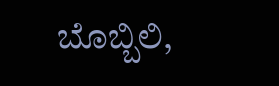ಬೊಬ್ಬಿಲಿ,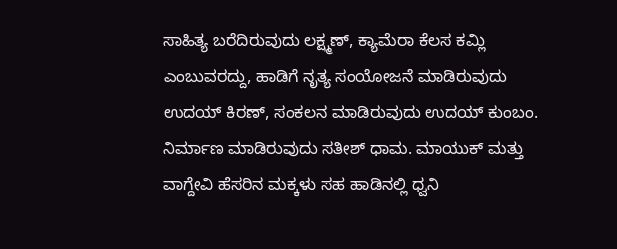ಸಾಹಿತ್ಯ ಬರೆದಿರುವುದು ಲಕ್ಷ್ಮಣ್, ಕ್ಯಾಮೆರಾ ಕೆಲಸ ಕಮ್ಲಿ ಎಂಬುವರದ್ದು, ಹಾಡಿಗೆ ನೃತ್ಯ ಸಂಯೋಜನೆ ಮಾಡಿರುವುದು ಉದಯ್ ಕಿರಣ್, ಸಂಕಲನ ಮಾಡಿರುವುದು ಉದಯ್ ಕುಂಬಂ. ನಿರ್ಮಾಣ ಮಾಡಿರುವುದು ಸತೀಶ್ ಧಾಮ. ಮಾಯುಕ್ ಮತ್ತು ವಾಗ್ದೇವಿ ಹೆಸರಿನ ಮಕ್ಕಳು ಸಹ ಹಾಡಿನಲ್ಲಿ ಧ್ವನಿ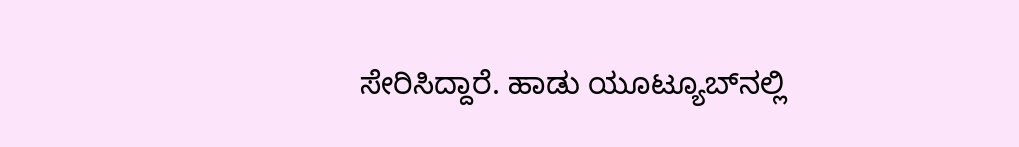ಸೇರಿಸಿದ್ದಾರೆ. ಹಾಡು ಯೂಟ್ಯೂಬ್‌ನಲ್ಲಿ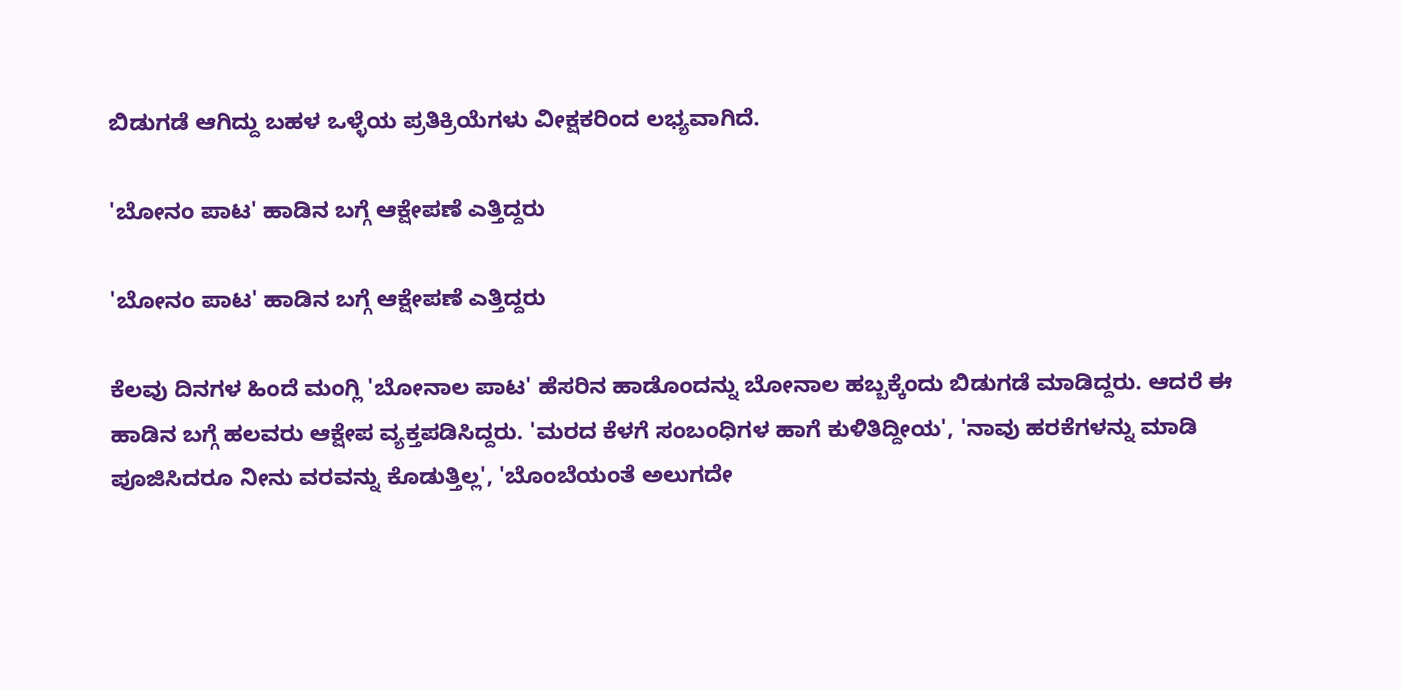ಬಿಡುಗಡೆ ಆಗಿದ್ದು ಬಹಳ ಒಳ್ಳೆಯ ಪ್ರತಿಕ್ರಿಯೆಗಳು ವೀಕ್ಷಕರಿಂದ ಲಭ್ಯವಾಗಿದೆ.

'ಬೋನಂ ಪಾಟ' ಹಾಡಿನ ಬಗ್ಗೆ ಆಕ್ಷೇಪಣೆ ಎತ್ತಿದ್ದರು

'ಬೋನಂ ಪಾಟ' ಹಾಡಿನ ಬಗ್ಗೆ ಆಕ್ಷೇಪಣೆ ಎತ್ತಿದ್ದರು

ಕೆಲವು ದಿನಗಳ ಹಿಂದೆ ಮಂಗ್ಲಿ 'ಬೋನಾಲ ಪಾಟ' ಹೆಸರಿನ ಹಾಡೊಂದನ್ನು ಬೋನಾಲ ಹಬ್ಬಕ್ಕೆಂದು ಬಿಡುಗಡೆ ಮಾಡಿದ್ದರು. ಆದರೆ ಈ ಹಾಡಿನ ಬಗ್ಗೆ ಹಲವರು ಆಕ್ಷೇಪ ವ್ಯಕ್ತಪಡಿಸಿದ್ದರು. 'ಮರದ ಕೆಳಗೆ ಸಂಬಂಧಿಗಳ ಹಾಗೆ ಕುಳಿತಿದ್ದೀಯ', 'ನಾವು ಹರಕೆಗಳನ್ನು ಮಾಡಿ ಪೂಜಿಸಿದರೂ ನೀನು ವರವನ್ನು ಕೊಡುತ್ತಿಲ್ಲ', 'ಬೊಂಬೆಯಂತೆ ಅಲುಗದೇ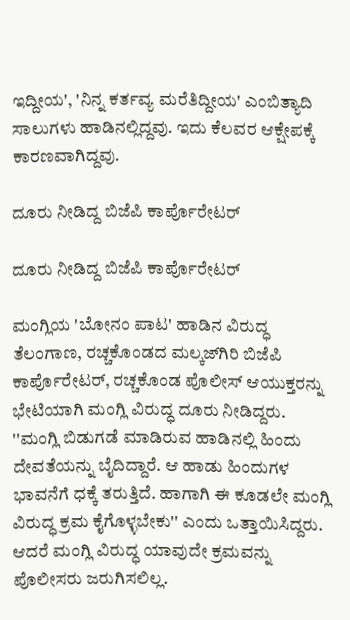ಇದ್ದೀಯ', 'ನಿನ್ನ ಕರ್ತವ್ಯ ಮರೆತಿದ್ದೀಯ' ಎಂಬಿತ್ಯಾದಿ ಸಾಲುಗಳು ಹಾಡಿನಲ್ಲಿದ್ದವು. ಇದು ಕೆಲವರ ಆಕ್ಷೇಪಕ್ಕೆ ಕಾರಣವಾಗಿದ್ದವು.

ದೂರು ನೀಡಿದ್ದ ಬಿಜೆಪಿ ಕಾರ್ಪೊರೇಟರ್

ದೂರು ನೀಡಿದ್ದ ಬಿಜೆಪಿ ಕಾರ್ಪೊರೇಟರ್

ಮಂಗ್ಲಿಯ 'ಬೋನಂ ಪಾಟ' ಹಾಡಿನ ವಿರುದ್ಧ ತೆಲಂಗಾಣ, ರಚ್ಚಕೊಂಡದ ಮಲ್ಕಜ್‌ಗಿರಿ ಬಿಜೆಪಿ ಕಾರ್ಪೊರೇಟರ್, ರಚ್ಚಕೊಂಡ ಪೊಲೀಸ್ ಆಯುಕ್ತರನ್ನು ಭೇಟಿಯಾಗಿ ಮಂಗ್ಲಿ ವಿರುದ್ಧ ದೂರು ನೀಡಿದ್ದರು. ''ಮಂಗ್ಲಿ ಬಿಡುಗಡೆ ಮಾಡಿರುವ ಹಾಡಿನಲ್ಲಿ ಹಿಂದು ದೇವತೆಯನ್ನು ಬೈದಿದ್ದಾರೆ. ಆ ಹಾಡು ಹಿಂದುಗಳ ಭಾವನೆಗೆ ಧಕ್ಕೆ ತರುತ್ತಿದೆ. ಹಾಗಾಗಿ ಈ ಕೂಡಲೇ ಮಂಗ್ಲಿ ವಿರುದ್ಧ ಕ್ರಮ ಕೈಗೊಳ್ಳಬೇಕು'' ಎಂದು ಒತ್ತಾಯಿಸಿದ್ದರು. ಆದರೆ ಮಂಗ್ಲಿ ವಿರುದ್ಧ ಯಾವುದೇ ಕ್ರಮವನ್ನು ಪೊಲೀಸರು ಜರುಗಿಸಲಿಲ್ಲ.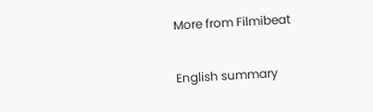More from Filmibeat

English summary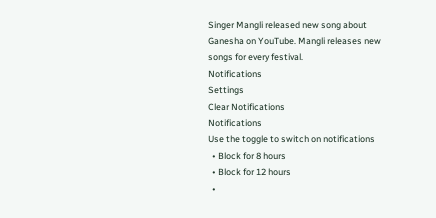Singer Mangli released new song about Ganesha on YouTube. Mangli releases new songs for every festival.
Notifications
Settings
Clear Notifications
Notifications
Use the toggle to switch on notifications
  • Block for 8 hours
  • Block for 12 hours
  •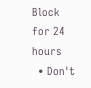Block for 24 hours
  • Don't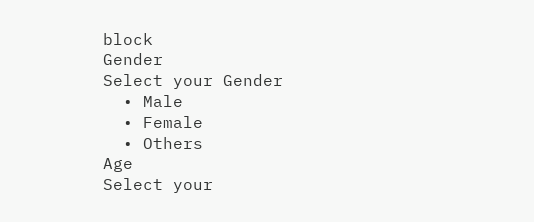block
Gender
Select your Gender
  • Male
  • Female
  • Others
Age
Select your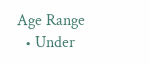Age Range
  • Under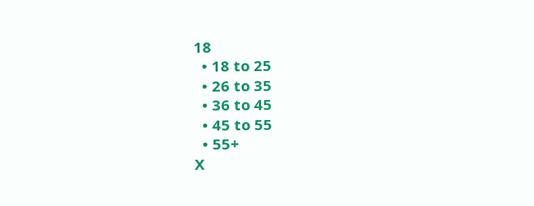18
  • 18 to 25
  • 26 to 35
  • 36 to 45
  • 45 to 55
  • 55+
X